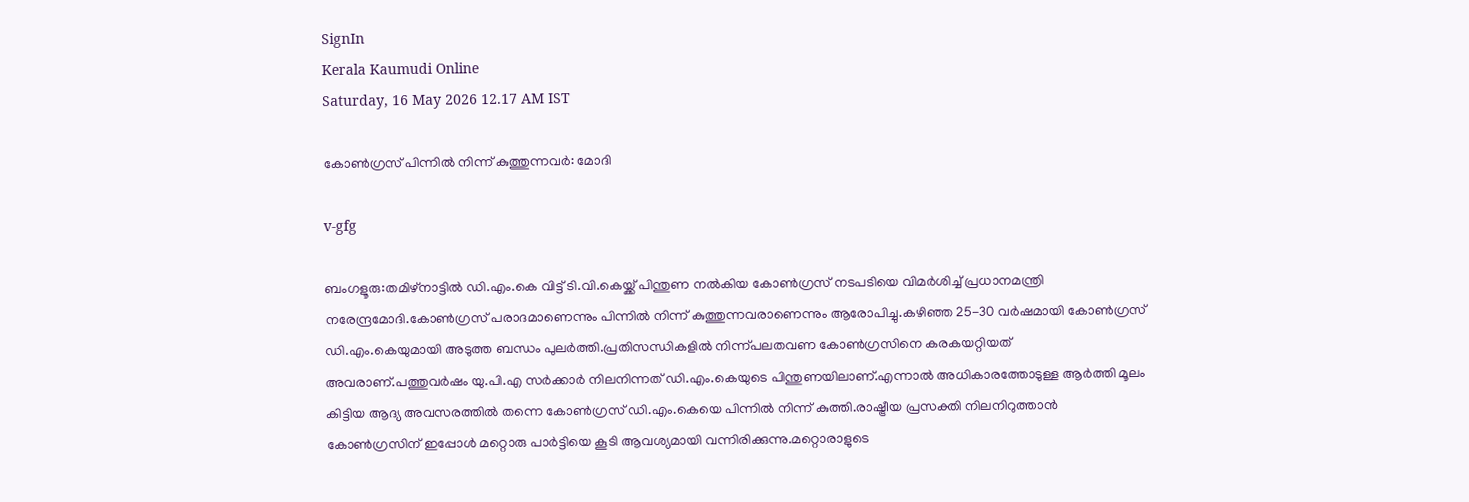SignIn
Kerala Kaumudi Online
Saturday, 16 May 2026 12.17 AM IST

കോൺഗ്രസ് പിന്നിൽ നിന്ന് കുത്തുന്നവർ: മോദി

v-gfg

ബംഗളൂരു:തമിഴ്നാട്ടിൽ ഡി.എം.കെ വിട്ട് ടി.വി.കെയ്ക്ക് പിന്തുണ നൽകിയ കോൺഗ്രസ് നടപടിയെ വിമർശിച്ച് പ്രധാനമന്ത്രി നരേന്ദ്രമോദി.കോൺഗ്രസ് പരാദമാണെന്നും പിന്നിൽ നിന്ന് കുത്തുന്നവരാണെന്നും ആരോപിച്ചു.കഴിഞ്ഞ 25-30 വർഷമായി കോൺഗ്രസ് ഡി.എം.കെയുമായി അടുത്ത ബന്ധം പുലർത്തി.പ്രതിസന്ധികളിൽ നിന്ന്പലതവണ കോൺഗ്രസിനെ കരകയറ്റിയത് അവരാണ്.പത്തുവർഷം യു.പി.എ സർക്കാർ നിലനിന്നത് ഡി.എം.കെയുടെ പിന്തുണയിലാണ്.എന്നാൽ അധികാരത്തോടുള്ള ആർത്തി മൂലം കിട്ടിയ ആദ്യ അവസരത്തിൽ തന്നെ കോൺഗ്രസ് ഡി.എം.കെയെ പിന്നിൽ നിന്ന് കുത്തി.രാഷ്ട്രീയ പ്രസക്തി നിലനിറുത്താൻ കോൺഗ്രസിന് ഇപ്പോൾ മറ്റൊരു പാർട്ടിയെ കൂടി ആവശ്യമായി വന്നിരിക്കുന്നു.മറ്റൊരാളുടെ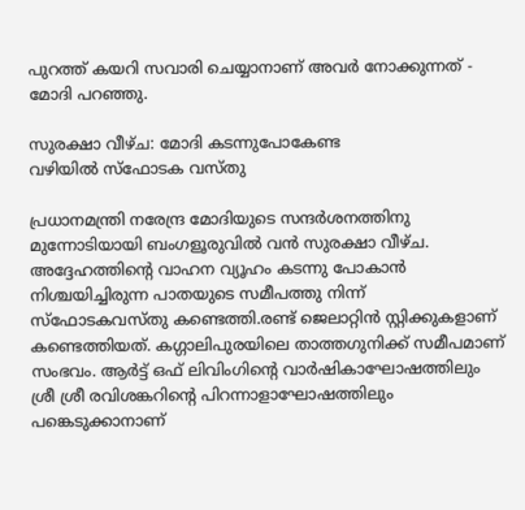പുറത്ത് കയറി സവാരി ചെയ്യാനാണ് അവർ നോക്കുന്നത് - മോദി പറഞ്ഞു.

സുരക്ഷാ വീഴ്ച: മോദി കടന്നുപോകേണ്ട
വഴിയിൽ സ്ഫോടക വസ്തു

പ്രധാനമന്ത്രി നരേന്ദ്ര മോദിയുടെ സന്ദർശനത്തിനു മുന്നോടിയായി ബംഗളൂരുവിൽ വൻ സുരക്ഷാ വീഴ്ച.
അദ്ദേഹത്തിന്റെ വാഹന വ്യൂഹം കടന്നു പോകാൻ നിശ്ചയിച്ചിരുന്ന പാതയുടെ സമീപത്തു നിന്ന് സ്ഫോടകവസ്തു കണ്ടെത്തി.രണ്ട് ജെലാറ്റിൻ സ്റ്റിക്കുകളാണ് കണ്ടെത്തിയത്. കഗ്ഗാലിപുരയിലെ താത്തഗുനിക്ക് സമീപമാണ് സംഭവം. ആർട്ട് ഒഫ് ലിവിംഗിന്റെ വാർഷികാഘോഷത്തിലും ശ്രീ ശ്രീ രവിശങ്കറിന്റെ പിറന്നാളാഘോഷത്തിലും പങ്കെടുക്കാനാണ്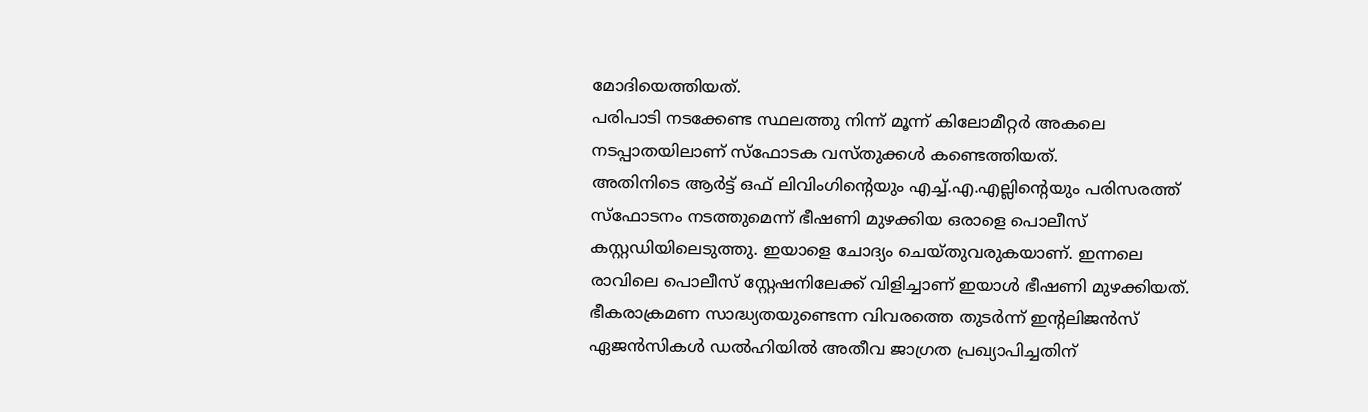മോദിയെത്തിയത്.
പരിപാടി നടക്കേണ്ട സ്ഥലത്തു നിന്ന് മൂന്ന് കിലോമീറ്റർ അകലെ നടപ്പാതയിലാണ് സ്ഫോടക വസ്തുക്കൾ കണ്ടെത്തിയത്.
അതിനിടെ ആർട്ട് ഒഫ് ലിവിംഗിന്റെയും എച്ച്.എ.എല്ലിന്റെയും പരിസരത്ത് സ്‌ഫോടനം നടത്തുമെന്ന് ഭീഷണി മുഴക്കിയ ഒരാളെ പൊലീസ് കസ്റ്റഡിയിലെടുത്തു. ഇയാളെ ചോദ്യം ചെയ്തുവരുകയാണ്. ഇന്നലെ രാവിലെ പൊലീസ് സ്റ്റേഷനിലേക്ക് വിളിച്ചാണ് ഇയാൾ ഭീഷണി മുഴക്കിയത്. ഭീകരാക്രമണ സാദ്ധ്യതയുണ്ടെന്ന വിവരത്തെ തുടർന്ന് ഇന്റലിജൻസ് ഏജൻസികൾ ഡൽഹിയിൽ അതീവ ജാഗ്രത പ്രഖ്യാപിച്ചതിന്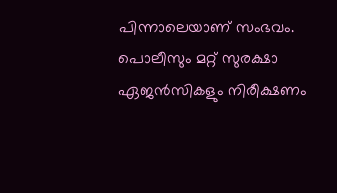പിന്നാലെയാണ് സംഭവം. പൊലീസും മറ്റ് സുരക്ഷാ ഏജൻസികളും നിരീക്ഷണം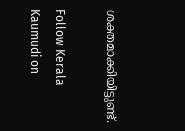ശക്തമാക്കിയിട്ടുണ്ട്.

Follow Kerala Kaumudi on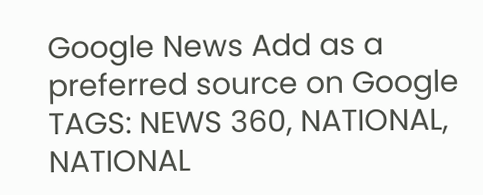Google News Add as a preferred source on Google
TAGS: NEWS 360, NATIONAL, NATIONAL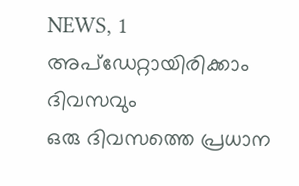NEWS, 1
അപ്ഡേറ്റായിരിക്കാം ദിവസവും
ഒരു ദിവസത്തെ പ്രധാന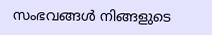സംഭവങ്ങൾ നിങ്ങളുടെ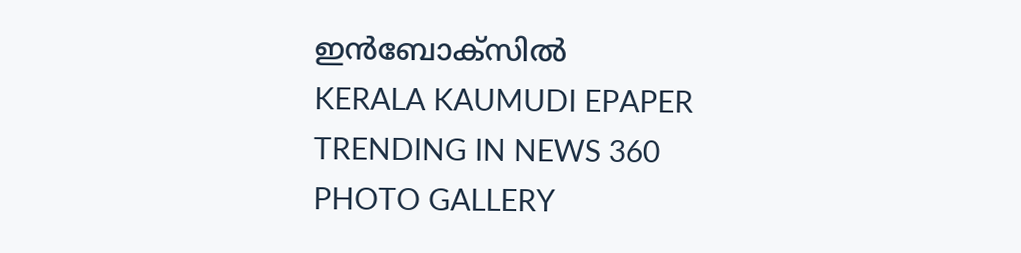ഇൻബോക്സിൽ
KERALA KAUMUDI EPAPER
TRENDING IN NEWS 360
PHOTO GALLERY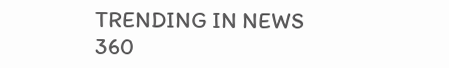TRENDING IN NEWS 360